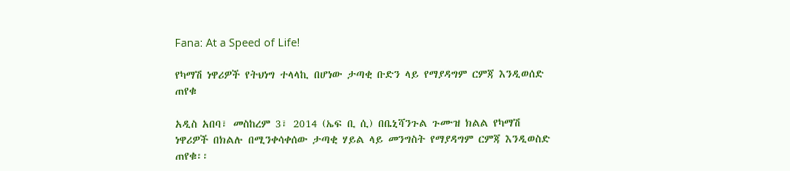Fana: At a Speed of Life!

የካማሽ ነዋሪዎች የትህነግ ተላላኪ በሆነው ታጣቂ ቡድን ላይ የማያዳግም ርምጃ እንዲወሰድ ጠየቁ

አዲስ አበባ፣ መስከረም 3፣ 2014 (ኤፍ ቢ ሲ) በቤኒሻንጉል ጉሙዝ ክልል የካማሽ ነዋሪዎች በክልሉ በሚንቀሳቀሰው ታጣቂ ሃይል ላይ መንግስት የማያዳግም ርምጃ እንዲወስድ ጠየቁ፡፡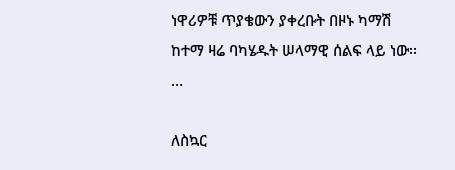ነዋሪዎቹ ጥያቄውን ያቀረቡት በዞኑ ካማሽ ከተማ ዛሬ ባካሄዱት ሠላማዊ ሰልፍ ላይ ነው፡፡…

ለስኳር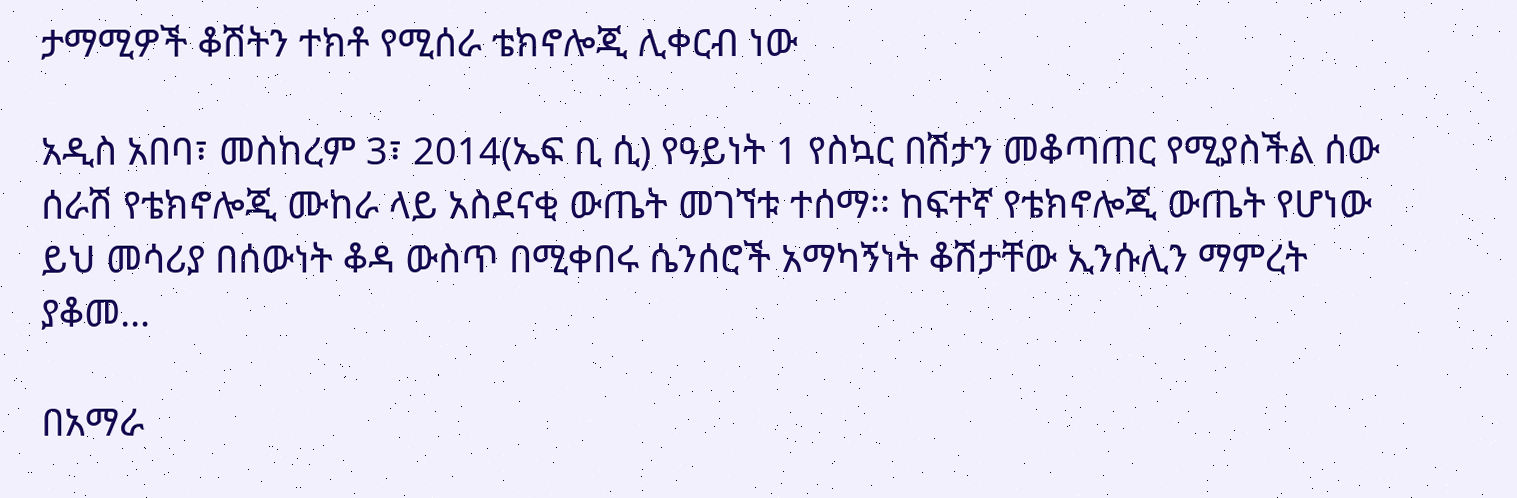ታማሚዎች ቆሽትን ተክቶ የሚሰራ ቴክኖሎጂ ሊቀርብ ነው

አዲስ አበባ፣ መስከረም 3፣ 2014(ኤፍ ቢ ሲ) የዓይነት 1 የስኳር በሽታን መቆጣጠር የሚያስችል ሰው ሰራሽ የቴክኖሎጂ ሙከራ ላይ አስደናቂ ውጤት መገኘቱ ተሰማ፡፡ ከፍተኛ የቴክኖሎጂ ውጤት የሆነው ይህ መሳሪያ በሰውነት ቆዳ ውስጥ በሚቀበሩ ሴንሰሮች አማካኝነት ቆሽታቸው ኢንሱሊን ማምረት ያቆመ…

በአማራ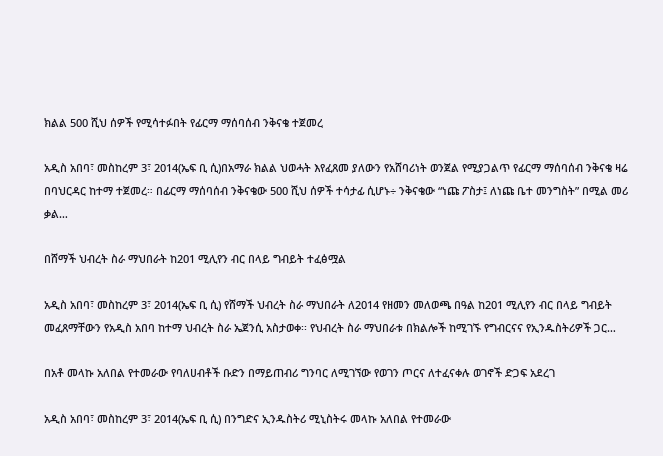ክልል 500 ሺህ ሰዎች የሚሳተፉበት የፊርማ ማሰባሰብ ንቅናቄ ተጀመረ

አዲስ አበባ፣ መስከረም 3፣ 2014(ኤፍ ቢ ሲ)በአማራ ክልል ህወሓት እየፈጸመ ያለውን የአሸባሪነት ወንጀል የሚያጋልጥ የፊርማ ማሰባሰብ ንቅናቄ ዛሬ በባህርዳር ከተማ ተጀመረ። በፊርማ ማሰባሰብ ንቅናቄው 500 ሺህ ሰዎች ተሳታፊ ሲሆኑ÷ ንቅናቄው “ነጩ ፖስታ፤ ለነጩ ቤተ መንግስት” በሚል መሪ ቃል…

በሸማች ህብረት ስራ ማህበራት ከ201 ሚሊየን ብር በላይ ግብይት ተፈፅሟል

አዲስ አበባ፣ መስከረም 3፣ 2014(ኤፍ ቢ ሲ) የሸማች ህብረት ስራ ማህበራት ለ2014 የዘመን መለወጫ በዓል ከ201 ሚሊየን ብር በላይ ግብይት መፈጸማቸውን የአዲስ አበባ ከተማ ህብረት ስራ ኤጀንሲ አስታወቀ፡፡ የህብረት ስራ ማህበራቱ በክልሎች ከሚገኙ የግብርናና የኢንዱስትሪዎች ጋር…

በአቶ መላኩ አለበል የተመራው የባለሀብቶች ቡድን በማይጠብሪ ግንባር ለሚገኘው የወገን ጦርና ለተፈናቀሉ ወገኖች ድጋፍ አደረገ

አዲስ አበባ፣ መስከረም 3፣ 2014(ኤፍ ቢ ሲ) በንግድና ኢንዱስትሪ ሚኒስትሩ መላኩ አለበል የተመራው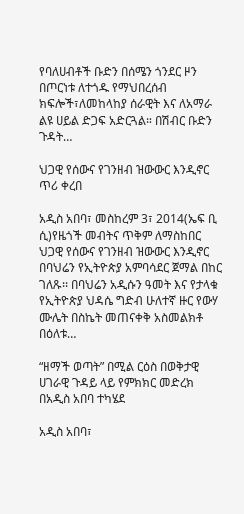የባለሀብቶች ቡድን በሰሜን ጎንደር ዞን በጦርነቱ ለተጎዱ የማህበረሰብ ክፍሎች፣ለመከላከያ ሰራዊት እና ለአማራ ልዩ ሀይል ድጋፍ አድርጓል። በሽብር ቡድን ጉዳት…

ህጋዊ የሰውና የገንዘብ ዝውውር እንዲኖር ጥሪ ቀረበ

አዲስ አበባ፣ መስከረም 3፣ 2014(ኤፍ ቢ ሲ)የዜጎች መብትና ጥቅም ለማስከበር ህጋዊ የሰውና የገንዘብ ዝውውር እንዲኖር በባህሬን የኢትዮጵያ አምባሳደር ጀማል በከር ገለጹ፡፡ በባህሬን አዲሱን ዓመት እና የታላቁ የኢትዮጵያ ህዳሴ ግድብ ሁለተኛ ዙር የውሃ ሙሌት በስኬት መጠናቀቅ አስመልክቶ በዕለቱ…

“ዘማች ወጣት” በሚል ርዕስ በወቅታዊ ሀገራዊ ጉዳይ ላይ የምክክር መድረክ በአዲስ አበባ ተካሄደ

አዲስ አበባ፣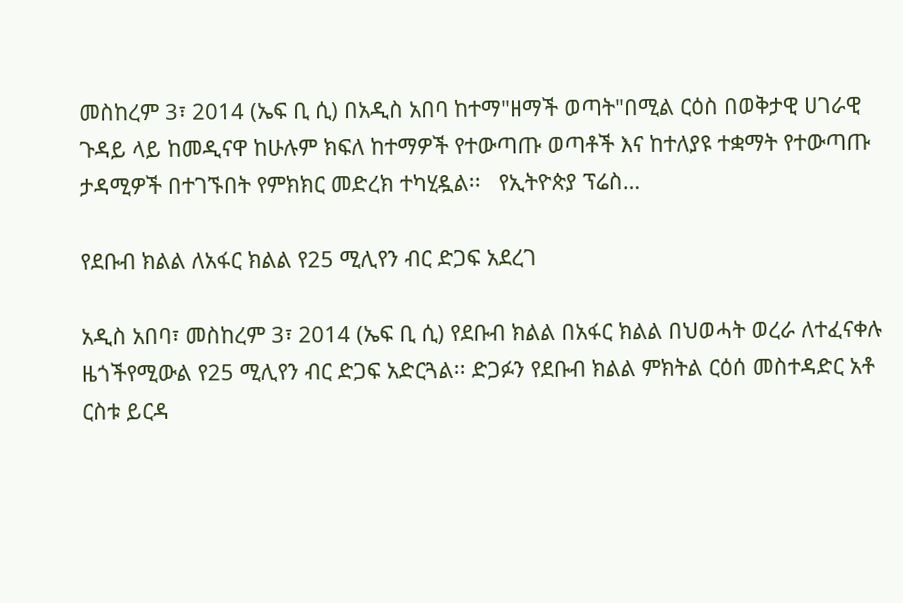መስከረም 3፣ 2014 (ኤፍ ቢ ሲ) በአዲስ አበባ ከተማ"ዘማች ወጣት"በሚል ርዕስ በወቅታዊ ሀገራዊ ጉዳይ ላይ ከመዲናዋ ከሁሉም ክፍለ ከተማዎች የተውጣጡ ወጣቶች እና ከተለያዩ ተቋማት የተውጣጡ ታዳሚዎች በተገኙበት የምክክር መድረክ ተካሂዷል፡፡   የኢትዮጵያ ፕሬስ…

የደቡብ ክልል ለአፋር ክልል የ25 ሚሊየን ብር ድጋፍ አደረገ

አዲስ አበባ፣ መስከረም 3፣ 2014 (ኤፍ ቢ ሲ) የደቡብ ክልል በአፋር ክልል በህወሓት ወረራ ለተፈናቀሉ ዜጎችየሚውል የ25 ሚሊየን ብር ድጋፍ አድርጓል፡፡ ድጋፉን የደቡብ ክልል ምክትል ርዕሰ መስተዳድር አቶ ርስቱ ይርዳ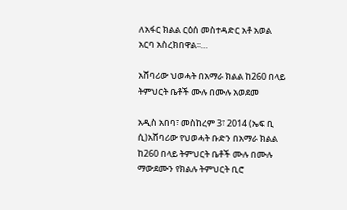ለአፋር ክልል ርዕሰ መስተዳድር አቶ አወል አርባ አስረክበዋል፡፡…

አሸባሪው ህወሓት በአማራ ክልል ከ260 በላይ ትምህርት ቤቶች ሙሉ በሙሉ አወደመ

አዲስ አበባ፣ መስከረም 3፣ 2014 (ኤፍ ቢ ሲ)አሸባሪው የህወሓት ቡድን በአማራ ክልል ከ260 በላይ ትምህርት ቤቶች ሙሉ በሙሉ ማውደሙን የክልሉ ትምህርት ቢሮ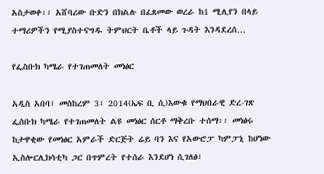አስታወቀ፡፡ አሸባሪው ቡድን በክልሉ በፈጸመው ወረራ ከ1 ሚሊየን በላይ ተማሪዎችን የሚያስተናግዱ ትምህርት ቤቶች ላይ ጉዳት እንዳደረሰ…

የፌስቡክ ካሜራ የተገጠመለት መነፅር

አዲስ አበባ፣ መስከረም 3፣ 2014(ኤፍ ቢ ሲ)እውቁ የማህበራዊ ድረ-ገጽ ፌስቡክ ካሜራ የተገጠመለት ልዩ መነፅር ሰርቶ ማቅረቡ ተሰማ፡፡ መነፅሩ ከታዋቂው የመነፅር አምራች ድርጅት ሬይ ባን እና የአውሮፓ ካምፓኒ ከሆነው ኢስሎርሊክሳቲካ ጋር በጥምረት የተሰራ እንደሆነ ሲገለፅ፣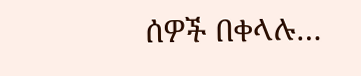ሰዎች በቀላሉ…